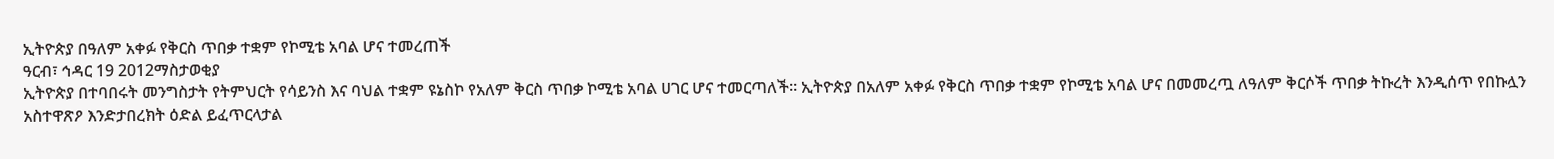ኢትዮጵያ በዓለም አቀፉ የቅርስ ጥበቃ ተቋም የኮሚቴ አባል ሆና ተመረጠች
ዓርብ፣ ኅዳር 19 2012ማስታወቂያ
ኢትዮጵያ በተባበሩት መንግስታት የትምህርት የሳይንስ እና ባህል ተቋም ዩኔስኮ የአለም ቅርስ ጥበቃ ኮሚቴ አባል ሀገር ሆና ተመርጣለች። ኢትዮጵያ በአለም አቀፉ የቅርስ ጥበቃ ተቋም የኮሚቴ አባል ሆና በመመረጧ ለዓለም ቅርሶች ጥበቃ ትኩረት እንዲሰጥ የበኩሏን አስተዋጽዖ እንድታበረክት ዕድል ይፈጥርላታል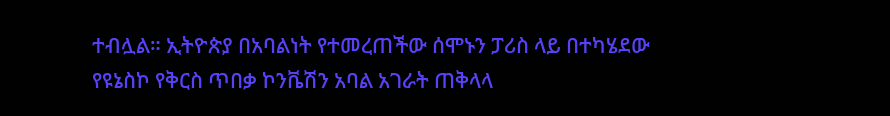ተብሏል። ኢትዮጵያ በአባልነት የተመረጠችው ሰሞኑን ፓሪስ ላይ በተካሄደው የዩኔስኮ የቅርስ ጥበቃ ኮንቬሽን አባል አገራት ጠቅላላ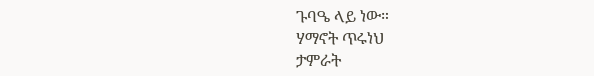ጉባዔ ላይ ነው።
ሃማኖት ጥሩነህ
ታምራት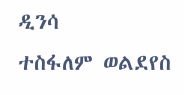ዲንሳ
ተስፋለም ወልደየስ